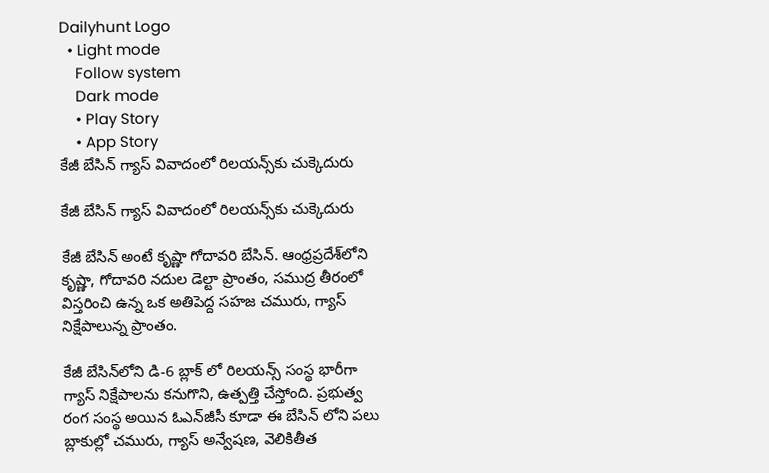Dailyhunt Logo
  • Light mode
    Follow system
    Dark mode
    • Play Story
    • App Story
కేజీ బేసిన్ గ్యాస్ వివాదంలో రిలయన్స్‌కు చుక్కెదురు

కేజీ బేసిన్ గ్యాస్ వివాదంలో రిలయన్స్‌కు చుక్కెదురు

కేజీ బేసిన్ అంటే కృష్ణా గోదావరి బేసిన్. ఆంధ్రప్రదేశ్‌లోని కృష్ణా, గోదావరి నదుల డెల్టా ప్రాంతం, సముద్ర తీరంలో విస్తరించి ఉన్న ఒక అతిపెద్ద సహజ చమురు, గ్యాస్ నిక్షేపాలున్న ప్రాంతం.

కేజీ బేసిన్‌లోని డి-6 బ్లాక్ లో రిలయన్స్ సంస్థ భారీగా గ్యాస్ నిక్షేపాలను కనుగొని, ఉత్పత్తి చేస్తోంది. ప్రభుత్వ రంగ సంస్థ అయిన ఓఎన్‌జీసీ కూడా ఈ బేసిన్ లోని పలు బ్లాకుల్లో చమురు, గ్యాస్ అన్వేషణ, వెలికితీత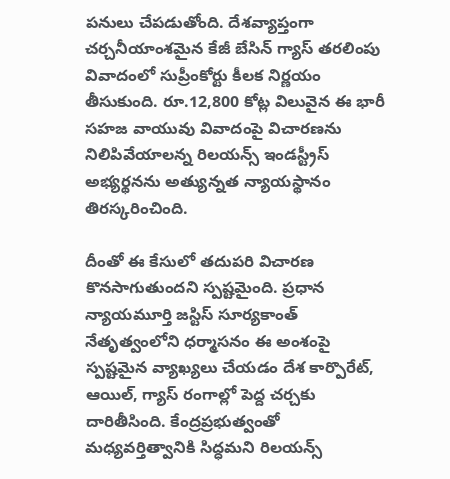పనులు చేపడుతోంది. దేశవ్యాప్తంగా చర్చనీయాంశమైన కేజీ బేసిన్ గ్యాస్ తరలింపు వివాదంలో సుప్రీంకోర్టు కీలక నిర్ణయం తీసుకుంది. రూ.12,800 కోట్ల విలువైన ఈ భారీ సహజ వాయువు వివాదంపై విచారణను నిలిపివేయాలన్న రిలయన్స్ ఇండస్ట్రీస్ అభ్యర్థనను అత్యున్నత న్యాయస్థానం తిరస్కరించింది.

దీంతో ఈ కేసులో తదుపరి విచారణ కొనసాగుతుందని స్పష్టమైంది. ప్రధాన న్యాయమూర్తి జస్టిస్ సూర్యకాంత్ నేతృత్వంలోని ధర్మాసనం ఈ అంశంపై స్పష్టమైన వ్యాఖ్యలు చేయడం దేశ కార్పొరేట్, ఆయిల్, గ్యాస్ రంగాల్లో పెద్ద చర్చకు దారితీసింది. కేంద్రప్రభుత్వంతో మధ్యవర్తిత్వానికి సిద్ధమని రిలయన్స్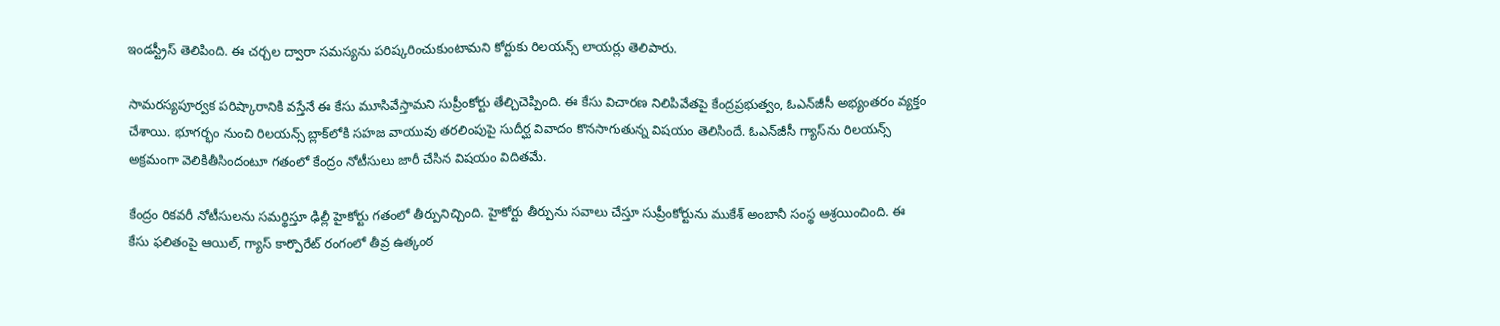ఇండస్ట్రీస్ తెలిపింది. ఈ చర్చల ద్వారా సమస్యను పరిష్కరించుకుంటామని కోర్టుకు రిలయన్స్ లాయర్లు తెలిపారు.

సామరస్యపూర్వక పరిష్కారానికి వస్తేనే ఈ కేసు మూసివేస్తామని సుప్రీంకోర్టు తేల్చిచెప్పింది. ఈ కేసు విచారణ నిలిపివేతపై కేంద్రప్రభుత్వం, ఓఎన్‌జీసీ అభ్యంతరం వ్యక్తం చేశాయి. భూగర్భం నుంచి రిలయన్స్ బ్లాక్‌లోకి సహజ వాయువు తరలింపుపై సుదీర్ఘ వివాదం కొనసాగుతున్న విషయం తెలిసిందే. ఓఎన్‌జీసీ గ్యాస్‌ను రిలయన్స్ అక్రమంగా వెలికితీసిందంటూ గతంలో కేంద్రం నోటీసులు జారీ చేసిన విషయం విదితమే.

కేంద్రం రికవరీ నోటీసులను సమర్థిస్తూ ఢిల్లీ హైకోర్టు గతంలో తీర్పునిచ్చింది. హైకోర్టు తీర్పును సవాలు చేస్తూ సుప్రీంకోర్టును ముకేశ్ అంబానీ సంస్థ ఆశ్రయించింది. ఈ కేసు ఫలితంపై ఆయిల్, గ్యాస్ కార్పొరేట్ రంగంలో తీవ్ర ఉత్కంఠ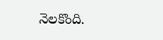నెలకొంది.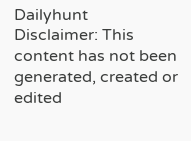Dailyhunt
Disclaimer: This content has not been generated, created or edited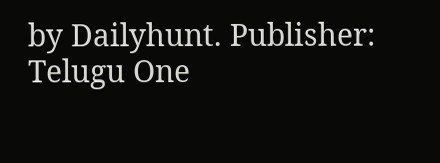by Dailyhunt. Publisher: Telugu One